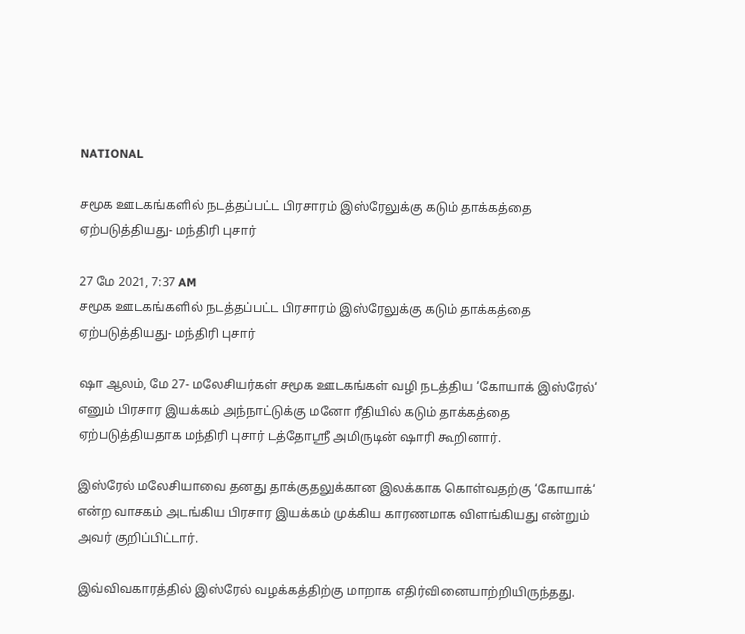NATIONAL

சமூக ஊடகங்களில் நடத்தப்பட்ட பிரசாரம் இஸ்ரேலுக்கு கடும் தாக்கத்தை ஏற்படுத்தியது- மந்திரி புசார்

27 மே 2021, 7:37 AM
சமூக ஊடகங்களில் நடத்தப்பட்ட பிரசாரம் இஸ்ரேலுக்கு கடும் தாக்கத்தை ஏற்படுத்தியது- மந்திரி புசார்

ஷா ஆலம், மே 27- மலேசியர்கள் சமூக ஊடகங்கள் வழி நடத்திய ‘கோயாக் இஸ்ரேல்‘ எனும் பிரசார இயக்கம் அந்நாட்டுக்கு மனோ ரீதியில் கடும் தாக்கத்தை ஏற்படுத்தியதாக மந்திரி புசார் டத்தோஸ்ரீ அமிருடின் ஷாரி கூறினார்.

இஸ்ரேல் மலேசியாவை தனது தாக்குதலுக்கான இலக்காக கொள்வதற்கு ‘கோயாக்‘ என்ற வாசகம் அடங்கிய பிரசார இயக்கம் முக்கிய காரணமாக விளங்கியது என்றும் அவர் குறிப்பிட்டார்.

இவ்விவகாரத்தில் இஸ்ரேல் வழக்கத்திற்கு மாறாக எதிர்வினையாற்றியிருந்தது.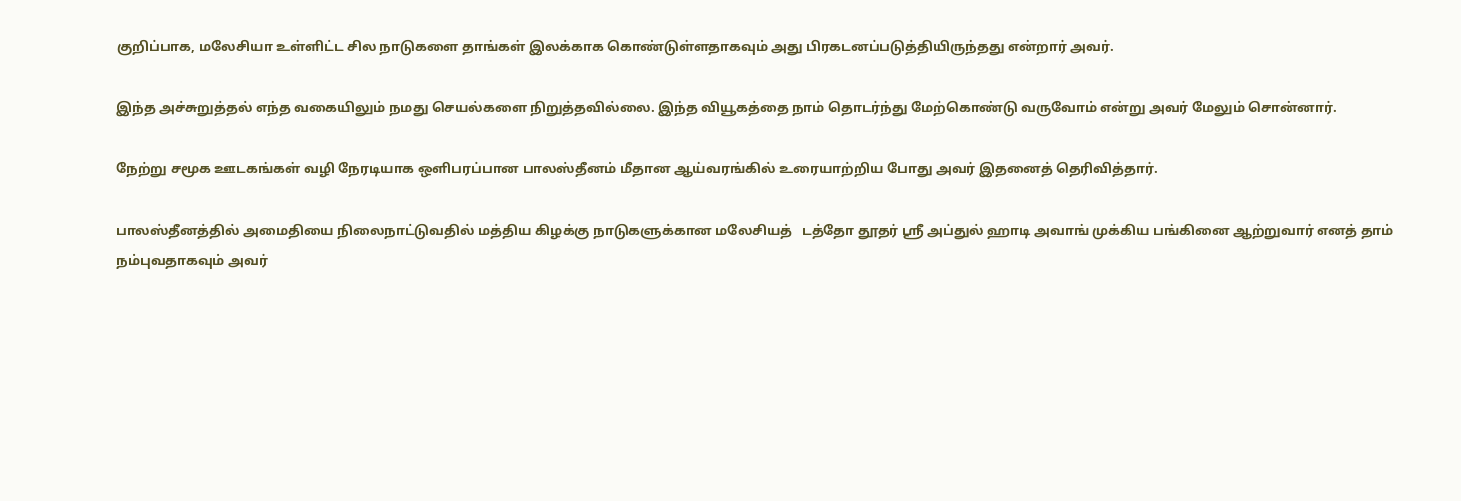குறிப்பாக, மலேசியா உள்ளிட்ட சில நாடுகளை தாங்கள் இலக்காக கொண்டுள்ளதாகவும் அது பிரகடனப்படுத்தியிருந்தது என்றார் அவர்.

இந்த அச்சுறுத்தல் எந்த வகையிலும் நமது செயல்களை நிறுத்தவில்லை. இந்த வியூகத்தை நாம் தொடர்ந்து மேற்கொண்டு வருவோம் என்று அவர் மேலும் சொன்னார்.

நேற்று சமூக ஊடகங்கள் வழி நேரடியாக ஒளிபரப்பான பாலஸ்தீனம் மீதான ஆய்வரங்கில் உரையாற்றிய போது அவர் இதனைத் தெரிவித்தார்.

பாலஸ்தீனத்தில் அமைதியை நிலைநாட்டுவதில் மத்திய கிழக்கு நாடுகளுக்கான மலேசியத்   டத்தோ தூதர் ஸ்ரீ அப்துல் ஹாடி அவாங் முக்கிய பங்கினை ஆற்றுவார் எனத் தாம் நம்புவதாகவும் அவர்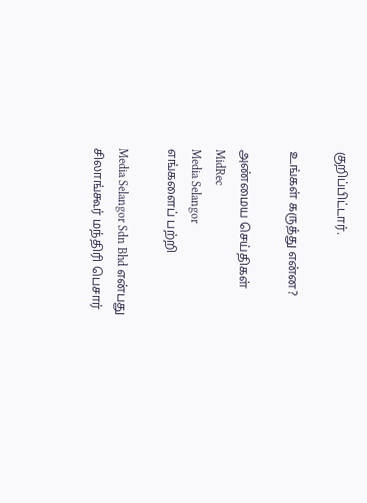குறிப்பிட்டார்.

உங்கள் கருத்து என்ன?

அண்மைய செய்திகள்
MidRec
Media Selangor
எங்களைப் பற்றி

Media Selangor Sdn Bhd என்பது சிலாங்கூர் மந்திரி பெசார்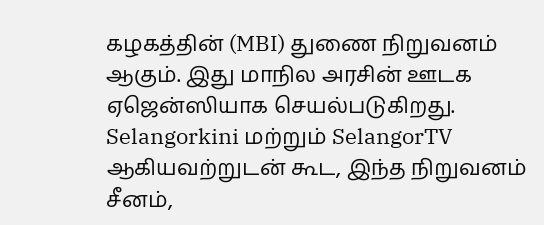கழகத்தின் (MBI) துணை நிறுவனம் ஆகும். இது மாநில அரசின் ஊடக ஏஜென்ஸியாக செயல்படுகிறது. Selangorkini மற்றும் SelangorTV ஆகியவற்றுடன் கூட, இந்த நிறுவனம் சீனம்,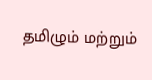தமிழும் மற்றும்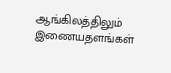ஆங்கிலத்திலும் இணையதளங்கள்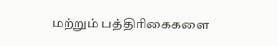மற்றும் பத்திரிகைகளை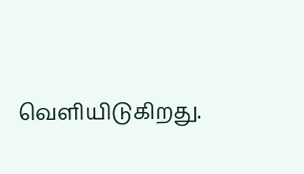வெளியிடுகிறது.